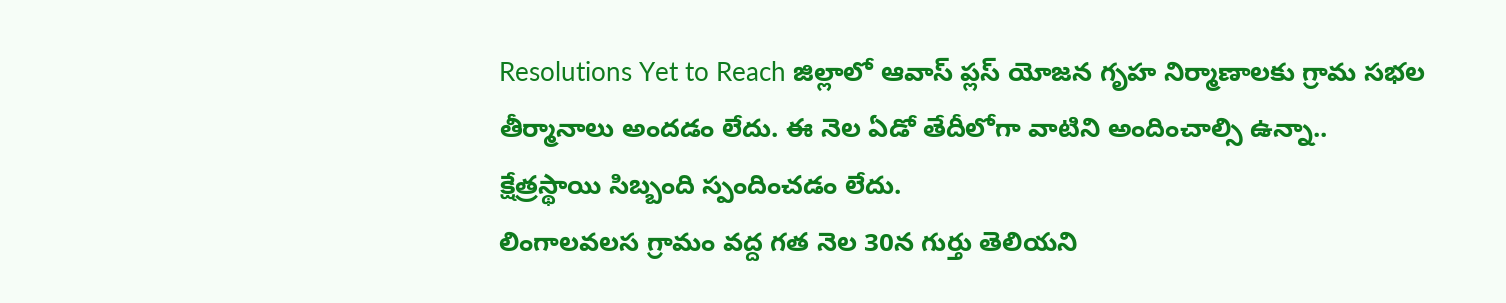Resolutions Yet to Reach జిల్లాలో ఆవాస్ ప్లస్ యోజన గృహ నిర్మాణాలకు గ్రామ సభల తీర్మానాలు అందడం లేదు. ఈ నెల ఏడో తేదీలోగా వాటిని అందించాల్సి ఉన్నా.. క్షేత్రస్థాయి సిబ్బంది స్పందించడం లేదు.
లింగాలవలస గ్రామం వద్ద గత నెల 30న గుర్తు తెలియని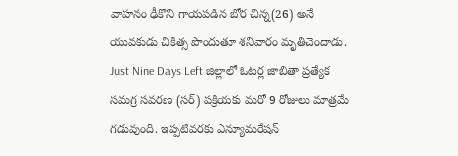వాహనం ఢీకొని గాయపడిన బోర చిన్న(26) అనే యువకుడు చికిత్స పొందుతూ శనివారం మృతిచెందాడు.
Just Nine Days Left జిల్లాలో ఓటర్ల జాబితా ప్రత్యేక సమగ్ర సవరణ (సర్) పక్రియకు మరో 9 రోజులు మాత్రమే గడువుంది. ఇప్పటివరకు ఎన్యూమరేషన్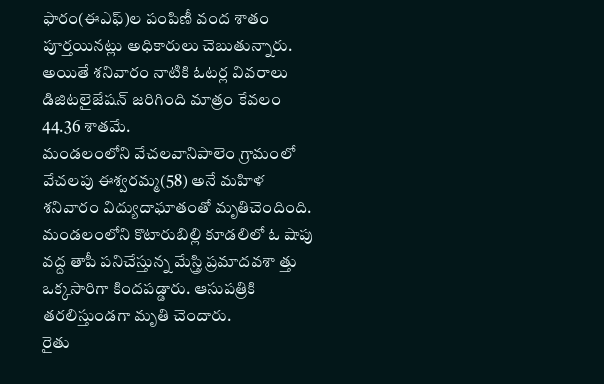ఫారం(ఈఎఫ్)ల పంపిణీ వంద శాతం పూర్తయినట్లు అధికారులు చెబుతున్నారు. అయితే శనివారం నాటికి ఓటర్ల వివరాలు డిజిటలైజేషన్ జరిగింది మాత్రం కేవలం 44.36 శాతమే.
మండలంలోని వేచలవానిపాలెం గ్రామంలో వేచలపు ఈశ్వరమ్మ(58) అనే మహిళ శనివారం విద్యుదాఘాతంతో మృతిచెందింది.
మండలంలోని కొటారుబిల్లి కూడలిలో ఓ షాపు వద్ద తాపీ పనిచేస్తున్న మేస్త్రి ప్రమాదవశా త్తు ఒక్కసారిగా కిందపడ్డారు. ఆసుపత్రికి తరలిస్తుండగా మృతి చెందారు.
రైతు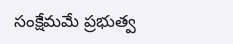సంక్షేమమే ప్రభుత్వ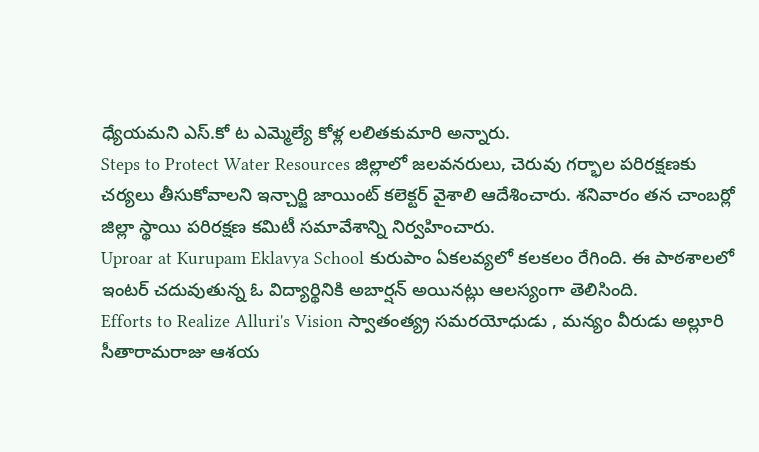ధ్యేయమని ఎస్.కో ట ఎమ్మెల్యే కోళ్ల లలితకుమారి అన్నారు.
Steps to Protect Water Resources జిల్లాలో జలవనరులు, చెరువు గర్భాల పరిరక్షణకు చర్యలు తీసుకోవాలని ఇన్చార్జి జాయింట్ కలెక్టర్ వైశాలి ఆదేశించారు. శనివారం తన చాంబర్లో జిల్లా స్థాయి పరిరక్షణ కమిటీ సమావేశాన్ని నిర్వహించారు.
Uproar at Kurupam Eklavya School కురుపాం ఏకలవ్యలో కలకలం రేగింది. ఈ పాఠశాలలో ఇంటర్ చదువుతున్న ఓ విద్యార్థినికి అబార్షన్ అయినట్లు ఆలస్యంగా తెలిసింది.
Efforts to Realize Alluri's Vision స్వాతంత్య్ర సమరయోధుడు , మన్యం వీరుడు అల్లూరి సీతారామరాజు ఆశయ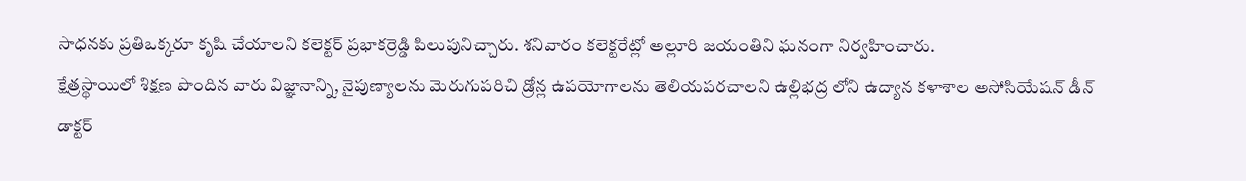సాధనకు ప్రతిఒక్కరూ కృషి చేయాలని కలెక్టర్ ప్రభాకర్రెడ్డి పిలుపునిచ్చారు. శనివారం కలెక్టరేట్లో అల్లూరి జయంతిని ఘనంగా నిర్వహించారు.
క్షేత్రస్థాయిలో శిక్షణ పొందిన వారు విజ్ఞానాన్ని, నైపుణ్యాలను మెరుగుపరిచి డ్రోన్ల ఉపయోగాలను తెలియపరచాలని ఉల్లిభద్ర లోని ఉద్యాన కళాశాల అసోసియేషన్ డీన్ డాక్టర్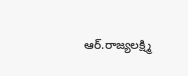ఆర్.రాజ్యలక్ష్మి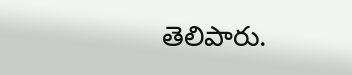తెలిపారు.